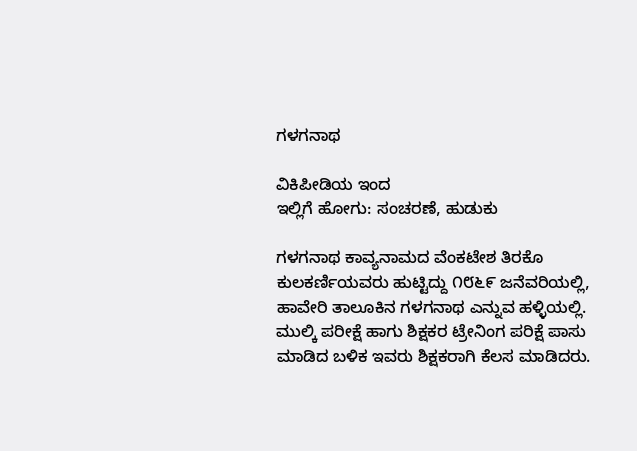ಗಳಗನಾಥ

ವಿಕಿಪೀಡಿಯ ಇಂದ
ಇಲ್ಲಿಗೆ ಹೋಗು: ಸಂಚರಣೆ, ಹುಡುಕು

ಗಳಗನಾಥ ಕಾವ್ಯನಾಮದ ವೆಂಕಟೇಶ ತಿರಕೊ ಕುಲಕರ್ಣಿಯವರು ಹುಟ್ಟಿದ್ದು ೧೮೬೯ ಜನೆವರಿಯಲ್ಲಿ, ಹಾವೇರಿ ತಾಲೂಕಿನ ಗಳಗನಾಥ ಎನ್ನುವ ಹಳ್ಳಿಯಲ್ಲಿ. ಮುಲ್ಕಿ ಪರೀಕ್ಷೆ ಹಾಗು ಶಿಕ್ಷಕರ ಟ್ರೇನಿಂಗ ಪರಿಕ್ಷೆ ಪಾಸು ಮಾಡಿದ ಬಳಿಕ ಇವರು ಶಿಕ್ಷಕರಾಗಿ ಕೆಲಸ ಮಾಡಿದರು.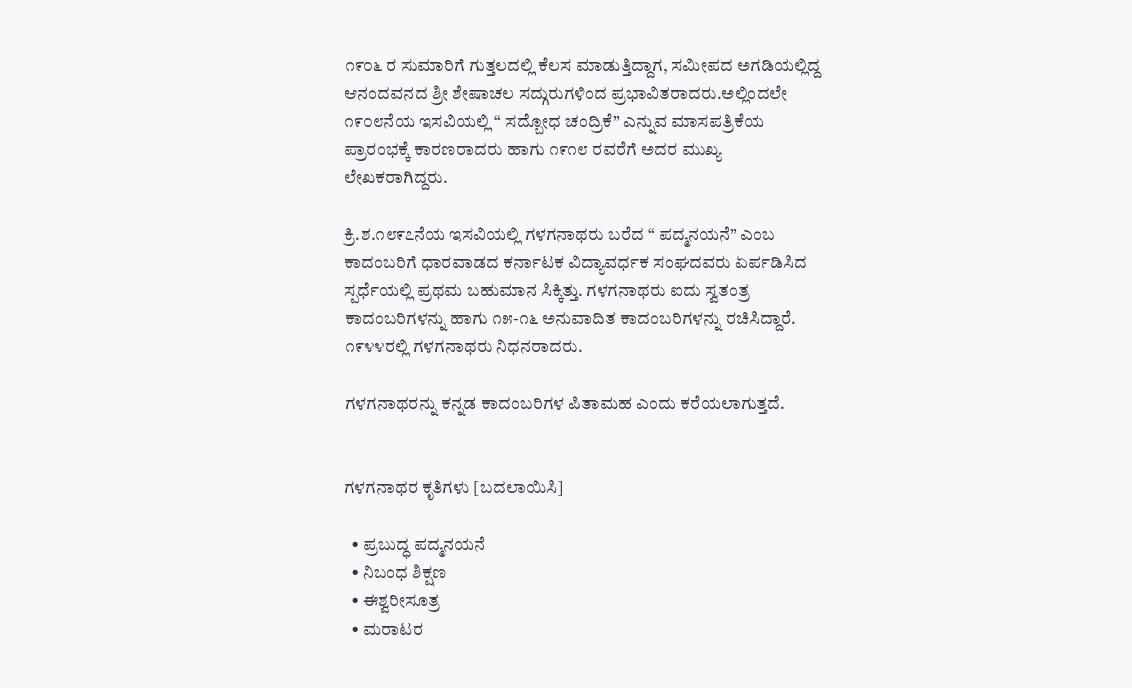೧೯೦೬ ರ ಸುಮಾರಿಗೆ ಗುತ್ತಲದಲ್ಲಿ ಕೆಲಸ ಮಾಡುತ್ತಿದ್ದಾಗ, ಸಮೀಪದ ಅಗಡಿಯಲ್ಲಿದ್ದ ಆನಂದವನದ ಶ್ರೀ ಶೇಷಾಚಲ ಸದ್ಗುರುಗಳಿಂದ ಪ್ರಭಾವಿತರಾದರು.ಅಲ್ಲಿಂದಲೇ ೧೯೦೮ನೆಯ ಇಸವಿಯಲ್ಲಿ “ ಸದ್ಬೋಧ ಚಂದ್ರಿಕೆ” ಎನ್ನುವ ಮಾಸಪತ್ರಿಕೆಯ ಪ್ರಾರಂಭಕ್ಕೆ ಕಾರಣರಾದರು ಹಾಗು ೧೯೧೮ ರವರೆಗೆ ಅದರ ಮುಖ್ಯ ಲೇಖಕರಾಗಿದ್ದರು.

ಕ್ರಿ.ಶ.೧೮೯೭ನೆಯ ಇಸವಿಯಲ್ಲಿ ಗಳಗನಾಥರು ಬರೆದ “ ಪದ್ಮನಯನೆ” ಎಂಬ ಕಾದಂಬರಿಗೆ ಧಾರವಾಡದ ಕರ್ನಾಟಕ ವಿದ್ಯಾವರ್ಧಕ ಸಂಘದವರು ಏರ್ಪಡಿಸಿದ ಸ್ಪರ್ಧೆಯಲ್ಲಿ ಪ್ರಥಮ ಬಹುಮಾನ ಸಿಕ್ಕಿತ್ತು. ಗಳಗನಾಥರು ಐದು ಸ್ವತಂತ್ರ ಕಾದಂಬರಿಗಳನ್ನು ಹಾಗು ೧೫-೧೬ ಅನುವಾದಿತ ಕಾದಂಬರಿಗಳನ್ನು ರಚಿಸಿದ್ದಾರೆ. ೧೯೪೪ರಲ್ಲಿ ಗಳಗನಾಥರು ನಿಧನರಾದರು.

ಗಳಗನಾಥರನ್ನು ಕನ್ನಡ ಕಾದಂಬರಿಗಳ ಪಿತಾಮಹ ಎಂದು ಕರೆಯಲಾಗುತ್ತದೆ.


ಗಳಗನಾಥರ ಕೃತಿಗಳು [ಬದಲಾಯಿಸಿ]

  • ಪ್ರಬುದ್ಧ ಪದ್ಮನಯನೆ
  • ನಿಬಂಧ ಶಿಕ್ಷಣ
  • ಈಶ್ವರೀಸೂತ್ರ
  • ಮರಾಟರ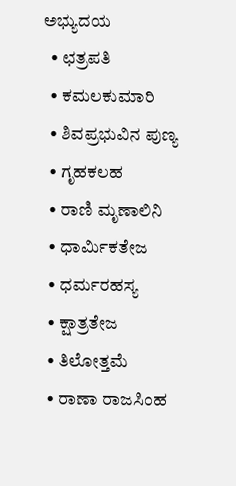ಅಭ್ಯುದಯ
  • ಛತ್ರಪತಿ
  • ಕಮಲಕುಮಾರಿ
  • ಶಿವಪ್ರಭುವಿನ ಪುಣ್ಯ
  • ಗೃಹಕಲಹ
  • ರಾಣಿ ಮೃಣಾಲಿನಿ
  • ಧಾರ್ಮಿಕತೇಜ
  • ಧರ್ಮರಹಸ್ಯ
  • ಕ್ಷಾತ್ರತೇಜ
  • ತಿಲೋತ್ತಮೆ
  • ರಾಣಾ ರಾಜಸಿಂಹ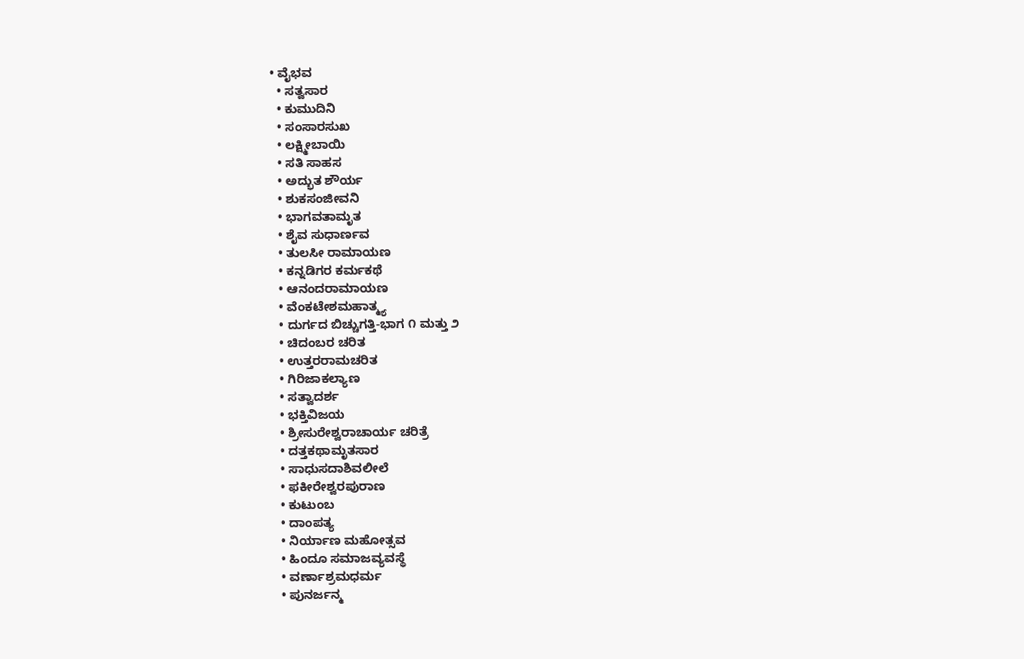• ವೈಭವ
  • ಸತ್ವಸಾರ
  • ಕುಮುದಿನಿ
  • ಸಂಸಾರಸುಖ
  • ಲಕ್ಷ್ಮೀಬಾಯಿ
  • ಸತಿ ಸಾಹಸ
  • ಅದ್ಭುತ ಶೌರ್ಯ
  • ಶುಕಸಂಜೀವನಿ
  • ಭಾಗವತಾಮೃತ
  • ಶೈವ ಸುಧಾರ್ಣವ
  • ತುಲಸೀ ರಾಮಾಯಣ
  • ಕನ್ನಡಿಗರ ಕರ್ಮಕಥೆ
  • ಆನಂದರಾಮಾಯಣ
  • ವೆಂಕಟೇಶಮಹಾತ್ಮ್ಯ
  • ದುರ್ಗದ ಬಿಚ್ಚುಗತ್ತಿ-ಭಾಗ ೧ ಮತ್ತು ೨
  • ಚಿದಂಬರ ಚರಿತ
  • ಉತ್ತರರಾಮಚರಿತ
  • ಗಿರಿಜಾಕಲ್ಯಾಣ
  • ಸತ್ವಾದರ್ಶ
  • ಭಕ್ತಿವಿಜಯ
  • ಶ್ರೀಸುರೇಶ್ವರಾಚಾರ್ಯ ಚರಿತ್ರೆ
  • ದತ್ತಕಥಾಮೃತಸಾರ
  • ಸಾಧುಸದಾಶಿವಲೀಲೆ
  • ಫಕೀರೇಶ್ವರಪುರಾಣ
  • ಕುಟುಂಬ
  • ದಾಂಪತ್ಯ
  • ನಿರ್ಯಾಣ ಮಹೋತ್ಸವ
  • ಹಿಂದೂ ಸಮಾಜವ್ಯವಸ್ಥೆ
  • ವರ್ಣಾಶ್ರಮಧರ್ಮ
  • ಪುನರ್ಜನ್ಮ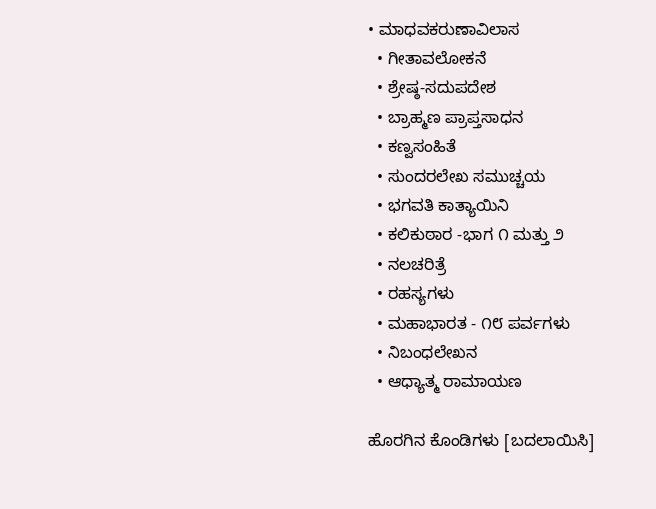• ಮಾಧವಕರುಣಾವಿಲಾಸ
  • ಗೀತಾವಲೋಕನೆ
  • ಶ್ರೇಷ್ಠ-ಸದುಪದೇಶ
  • ಬ್ರಾಹ್ಮಣ ಪ್ರಾಪ್ತಸಾಧನ
  • ಕಣ್ವಸಂಹಿತೆ
  • ಸುಂದರಲೇಖ ಸಮುಚ್ಚಯ
  • ಭಗವತಿ ಕಾತ್ಯಾಯಿನಿ
  • ಕಲಿಕುಠಾರ -ಭಾಗ ೧ ಮತ್ತು ೨
  • ನಲಚರಿತ್ರೆ
  • ರಹಸ್ಯಗಳು
  • ಮಹಾಭಾರತ - ೧೮ ಪರ್ವಗಳು
  • ನಿಬಂಧಲೇಖನ
  • ಆಧ್ಯಾತ್ಮ ರಾಮಾಯಣ

ಹೊರಗಿನ ಕೊಂಡಿಗಳು [ಬದಲಾಯಿಸಿ]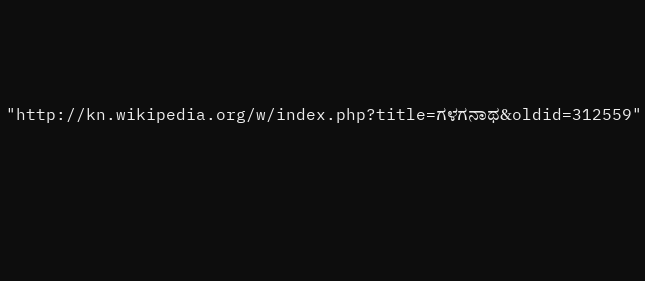"http://kn.wikipedia.org/w/index.php?title=ಗಳಗನಾಥ&oldid=312559"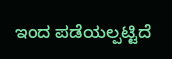ಇಂದ ಪಡೆಯಲ್ಪಟ್ಟಿದೆ